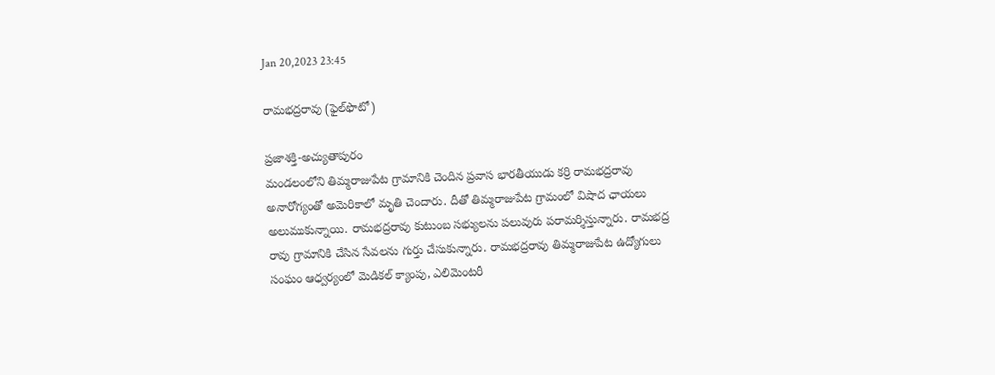Jan 20,2023 23:45

రామభద్రరావు (ఫైల్‌ఫొటో)

ప్రజాశక్తి-అచ్యుతాపురం
మండలంలోని తిమ్మరాజుపేట గ్రామానికి చెందిన ప్రవాస భారతీయుడు కర్రి రామభద్రరావు అనారోగ్యంతో అమెరికాలో మృతి చెందారు. దీతో తిమ్మరాజుపేట గ్రామంలో విషాద ఛాయలు అలుముకున్నాయి. రామభద్రరావు కుటుంబ సభ్యులను పలువురు పరామర్శిస్తున్నారు. రామభద్ర రావు గ్రామానికి చేసిన సేవలను గుర్తు చేసుకున్నారు. రామభద్రరావు తిమ్మరాజుపేట ఉద్యోగులు సంఘం ఆధ్వర్యంలో మెడికల్‌ క్యాంపు, ఎలిమెంటరీ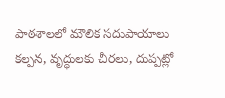పాఠశాలలో మౌలిక సదుపాయాలు కల్పన, వృద్ధులకు చీరలు, దుప్పట్లో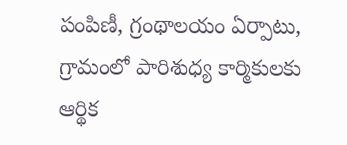పంపిణీ, గ్రంథాలయం ఏర్పాటు, గ్రామంలో పారిశుధ్య కార్మికులకు ఆర్థిక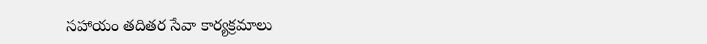సహాయం తదితర సేవా కార్యక్రమాలు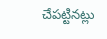చేపట్టినట్లు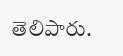తెలిపారు.